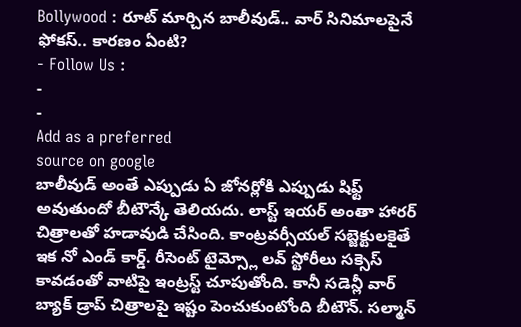Bollywood : రూట్ మార్చిన బాలీవుడ్.. వార్ సినిమాలపైనే ఫోకస్.. కారణం ఏంటి?
- Follow Us :
-
-
Add as a preferred
source on google
బాలీవుడ్ అంతే ఎప్పుడు ఏ జోనర్లోకి ఎప్పుడు షిఫ్ట్ అవుతుందో బీటౌన్కే తెలియదు. లాస్ట్ ఇయర్ అంతా హారర్ చిత్రాలతో హడావుడి చేసింది. కాంట్రవర్సీయల్ సబ్జెక్టులకైతే ఇక నో ఎండ్ కార్డ్. రీసెంట్ టైమ్స్లో లవ్ స్టోరీలు సక్సెస్ కావడంతో వాటిపై ఇంట్రస్ట్ చూపుతోంది. కానీ సడెన్లీ వార్ బ్యాక్ డ్రాప్ చిత్రాలపై ఇష్టం పెంచుకుంటోంది బీటౌన్. సల్మాన్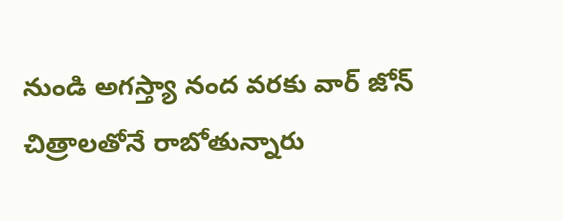నుండి అగస్త్యా నంద వరకు వార్ జోన్ చిత్రాలతోనే రాబోతున్నారు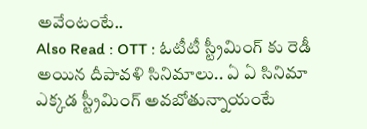అవేంటంటే..
Also Read : OTT : ఓటీటీ స్ట్రీమింగ్ కు రెడీ అయిన దీపావళి సినిమాలు.. ఏ ఏ సినిమా ఎక్కడ స్ట్రీమింగ్ అవబోతున్నాయంటే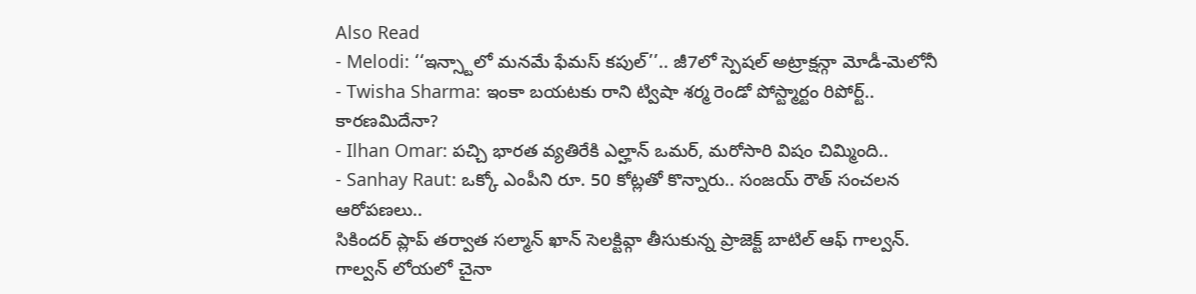Also Read
- Melodi: ‘‘ఇన్స్టాలో మనమే ఫేమస్ కపుల్’’.. జీ7లో స్పెషల్ అట్రాక్షన్గా మోడీ-మెలోనీ
- Twisha Sharma: ఇంకా బయటకు రాని ట్విషా శర్మ రెండో పోస్ట్మార్టం రిపోర్ట్.. కారణమిదేనా?
- Ilhan Omar: పచ్చి భారత వ్యతిరేకి ఎల్హాన్ ఒమర్, మరోసారి విషం చిమ్మింది..
- Sanhay Raut: ఒక్కో ఎంపీని రూ. 50 కోట్లతో కొన్నారు.. సంజయ్ రౌత్ సంచలన ఆరోపణలు..
సికిందర్ ప్లాప్ తర్వాత సల్మాన్ ఖాన్ సెలక్టివ్గా తీసుకున్న ప్రాజెక్ట్ బాటిల్ ఆఫ్ గాల్వన్. గాల్వన్ లోయలో చైనా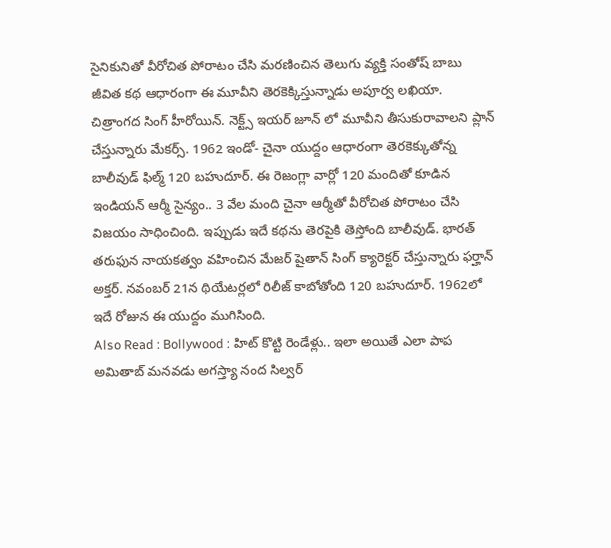సైనికునితో వీరోచిత పోరాటం చేసి మరణించిన తెలుగు వ్యక్తి సంతోష్ బాబు జీవిత కథ ఆధారంగా ఈ మూవీని తెరకెక్కిస్తున్నాడు అపూర్వ లఖియా. చిత్రాంగద సింగ్ హీరోయిన్. నెక్ట్స్ ఇయర్ జూన్ లో మూవీని తీసుకురావాలని ప్లాన్ చేస్తున్నారు మేకర్స్. 1962 ఇండో- చైనా యుద్దం ఆధారంగా తెరకెక్కుతోన్న బాలీవుడ్ ఫిల్మ్ 120 బహుదూర్. ఈ రెజంగ్లా వార్లో 120 మందితో కూడిన ఇండియన్ ఆర్మీ సైన్యం.. 3 వేల మంది చైనా ఆర్మీతో వీరోచిత పోరాటం చేసి విజయం సాధించింది. ఇప్పుడు ఇదే కథను తెరపైకి తెస్తోంది బాలీవుడ్. భారత్ తరుఫున నాయకత్వం వహించిన మేజర్ షైతాన్ సింగ్ క్యారెక్టర్ చేస్తున్నారు ఫర్హాన్ అక్తర్. నవంబర్ 21న థియేటర్లలో రిలీజ్ కాబోతోంది 120 బహుదూర్. 1962లో ఇదే రోజున ఈ యుద్దం ముగిసింది.
Also Read : Bollywood : హిట్ కొట్టి రెండేళ్లు.. ఇలా అయితే ఎలా పాప
అమితాబ్ మనవడు అగస్త్యా నంద సిల్వర్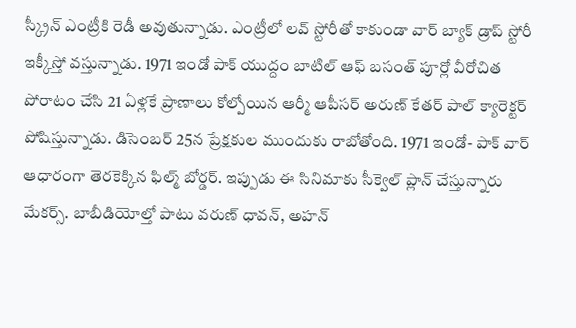స్క్రీన్ ఎంట్రీకి రెడీ అవుతున్నాడు. ఎంట్రీలో లవ్ స్టోరీతో కాకుండా వార్ బ్యాక్ డ్రాప్ స్టోరీ ఇక్కీస్తో వస్తున్నాడు. 1971 ఇండో పాక్ యుద్దం బాటిల్ ఆఫ్ బసంత్ పూర్లో వీరోచిత పోరాటం చేసి 21 ఏళ్లకే ప్రాణాలు కోల్పోయిన ఆర్మీ ఆపీసర్ అరుణ్ కేతర్ పాల్ క్యారెక్టర్ పోషిస్తున్నాడు. డిసెంబర్ 25న ప్రేక్షకుల ముందుకు రాబోతోంది. 1971 ఇండో- పాక్ వార్ ఆధారంగా తెరకెక్కిన ఫిల్మ్ బోర్డర్. ఇప్పుడు ఈ సినిమాకు సీక్వెల్ ప్లాన్ చేస్తున్నారు మేకర్స్. బాబీడియోల్తో పాటు వరుణ్ ధావన్, అహన్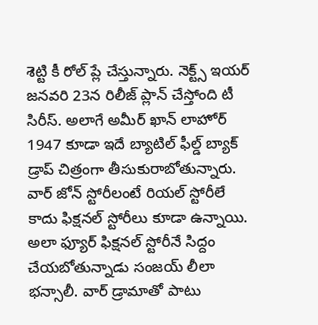శెట్టి కీ రోల్ ప్లే చేస్తున్నారు. నెక్ట్స్ ఇయర్ జనవరి 23న రిలీజ్ ప్లాన్ చేస్తోంది టీ సిరీస్. అలాగే అమీర్ ఖాన్ లాహోర్ 1947 కూడా ఇదే బ్యాటిల్ ఫీల్డ్ బ్యాక్ డ్రాప్ చిత్రంగా తీసుకురాబోతున్నారు. వార్ జోన్ స్టోరీలంటే రియల్ స్టోరీలే కాదు ఫిక్షనల్ స్టోరీలు కూడా ఉన్నాయి. అలా ఫ్యూర్ ఫిక్షనల్ స్టోరీనే సిద్దం చేయబోతున్నాడు సంజయ్ లీలా భన్సాలీ. వార్ డ్రామాతో పాటు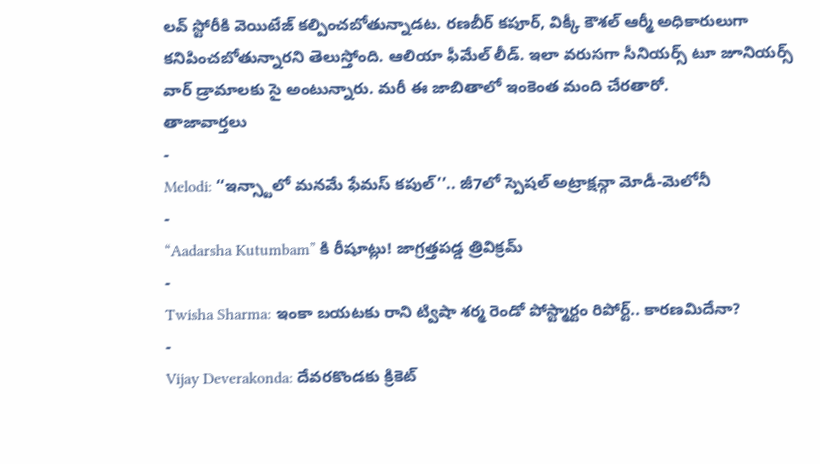లవ్ స్టోరీకి వెయిటేజ్ కల్పించబోతున్నాడట. రణబీర్ కపూర్, విక్కీ కౌశల్ ఆర్మీ అధికారులుగా కనిపించబోతున్నారని తెలుస్తోంది. ఆలియా ఫీమేల్ లీడ్. ఇలా వరుసగా సీనియర్స్ టూ జూనియర్స్ వార్ డ్రామాలకు సై అంటున్నారు. మరీ ఈ జాబితాలో ఇంకెంత మంది చేరతారో.
తాజావార్తలు
-
Melodi: ‘‘ఇన్స్టాలో మనమే ఫేమస్ కపుల్’’.. జీ7లో స్పెషల్ అట్రాక్షన్గా మోడీ-మెలోనీ
-
“Aadarsha Kutumbam” కి రీషూట్లు! జాగ్రత్తపడ్డ త్రివిక్రమ్
-
Twisha Sharma: ఇంకా బయటకు రాని ట్విషా శర్మ రెండో పోస్ట్మార్టం రిపోర్ట్.. కారణమిదేనా?
-
Vijay Deverakonda: దేవరకొండకు క్రికెట్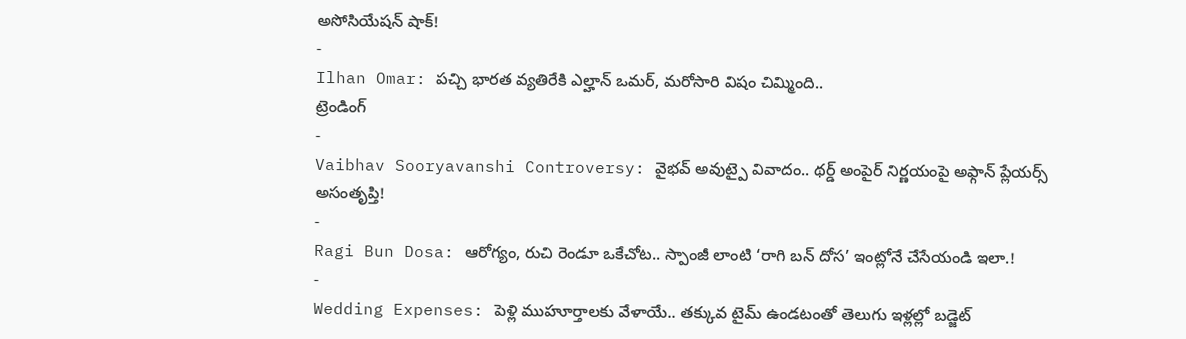అసోసియేషన్ షాక్!
-
Ilhan Omar: పచ్చి భారత వ్యతిరేకి ఎల్హాన్ ఒమర్, మరోసారి విషం చిమ్మింది..
ట్రెండింగ్
-
Vaibhav Sooryavanshi Controversy: వైభవ్ అవుట్పై వివాదం.. థర్డ్ అంపైర్ నిర్ణయంపై అఫ్గాన్ ప్లేయర్స్ అసంతృప్తి!
-
Ragi Bun Dosa: ఆరోగ్యం, రుచి రెండూ ఒకేచోట.. స్పాంజీ లాంటి ‘రాగి బన్ దోస’ ఇంట్లోనే చేసేయండి ఇలా.!
-
Wedding Expenses: పెళ్లి ముహూర్తాలకు వేళాయే.. తక్కువ టైమ్ ఉండటంతో తెలుగు ఇళ్లల్లో బడ్జెట్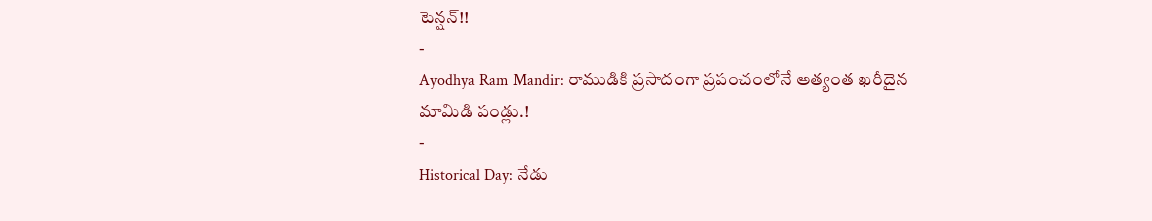టెన్షన్!!
-
Ayodhya Ram Mandir: రాముడికి ప్రసాదంగా ప్రపంచంలోనే అత్యంత ఖరీదైన మామిడి పండ్లు.!
-
Historical Day: నేడు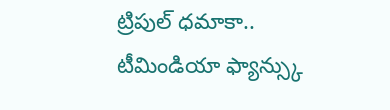ట్రిపుల్ ధమాకా.. టీమిండియా ఫ్యాన్స్కు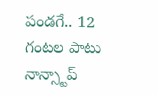పండగే.. 12 గంటల పాటు నాన్స్టాప్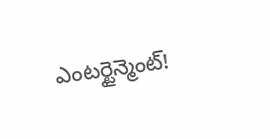ఎంటర్టైన్మెంట్!